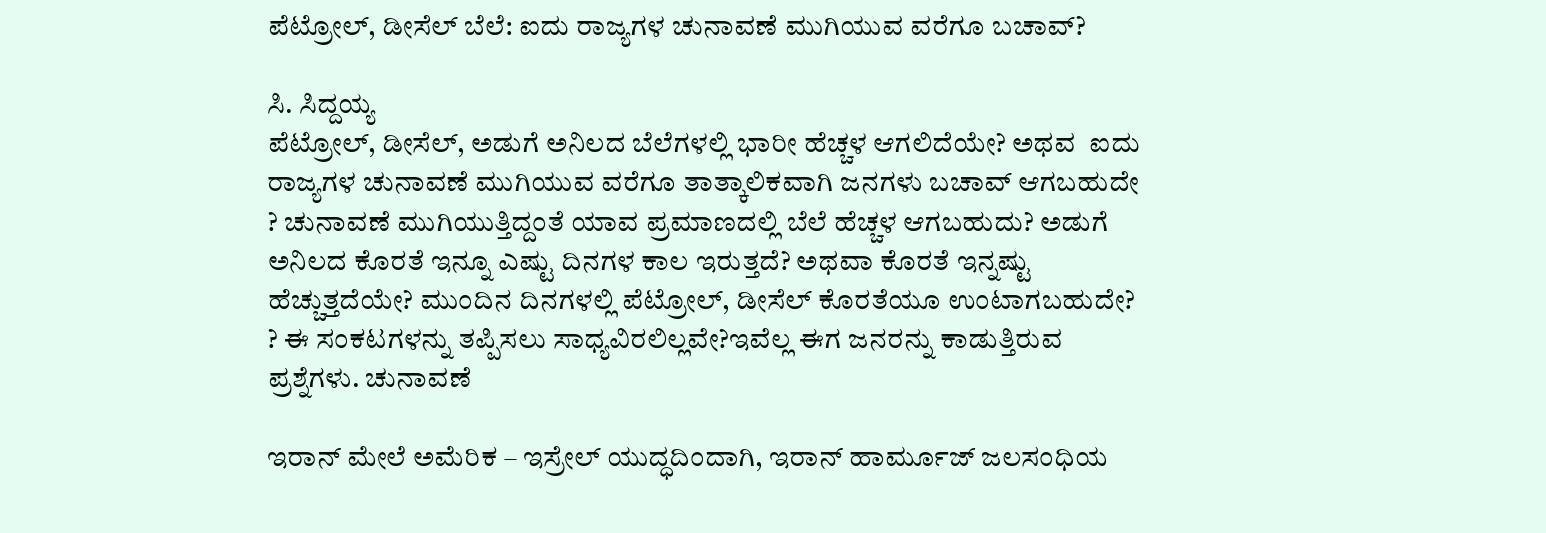ಪೆಟ್ರೋಲ್‌, ಡೀಸೆಲ್ ಬೆಲೆ: ಐದು ರಾಜ್ಯಗಳ ಚುನಾವಣೆ ಮುಗಿಯುವ ವರೆಗೂ ಬಚಾವ್?

ಸಿ. ಸಿದ್ದಯ್ಯ
ಪೆಟ್ರೋಲ್, ಡೀಸೆಲ್, ಅಡುಗೆ ಅನಿಲದ ಬೆಲೆಗಳಲ್ಲಿ ಭಾರೀ ಹೆಚ್ಚಳ ಆಗಲಿದೆಯೇ? ಅಥವ  ಐದು ರಾಜ್ಯಗಳ ಚುನಾವಣೆ ಮುಗಿಯುವ ವರೆಗೂ ತಾತ್ಕಾಲಿಕವಾಗಿ ಜನಗಳು ಬಚಾವ್ ‍ಆಗಬಹುದೇ ? ಚುನಾವಣೆ ಮುಗಿಯುತ್ತಿದ್ದಂತೆ ಯಾವ ಪ್ರಮಾಣದಲ್ಲಿ ಬೆಲೆ ಹೆಚ್ಚಳ ಆಗಬಹುದು? ಅಡುಗೆ ಅನಿಲದ ಕೊರತೆ ಇನ್ನೂ ಎಷ್ಟು ದಿನಗಳ ಕಾಲ ಇರುತ್ತದೆ? ಅಥವಾ ಕೊರತೆ ಇನ್ನಷ್ಟು ಹೆಚ್ಚುತ್ತದೆಯೇ? ಮುಂದಿನ ದಿನಗಳಲ್ಲಿ ಪೆಟ್ರೋಲ್, ಡೀಸೆಲ್ ಕೊರತೆಯೂ ಉಂಟಾಗಬಹುದೇ? ? ಈ ಸಂಕಟಗಳನ್ನು ತಪ್ಪಿಸಲು ಸಾಧ್ಯವಿರಲಿಲ್ಲವೇ?ಇವೆಲ್ಲ ಈಗ ಜನರನ್ನು ಕಾಡುತ್ತಿರುವ ಪ್ರಶ್ನೆಗಳು. ಚುನಾವಣೆ

ಇರಾನ್‌ ಮೇಲೆ ಅಮೆರಿಕ – ಇಸ್ರೇಲ್‌ ಯುದ್ಧದಿಂದಾಗಿ, ಇರಾನ್‌ ಹಾರ್ಮೂಜ್‌ ಜಲಸಂಧಿಯ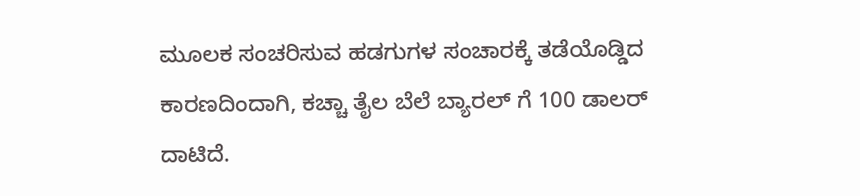ಮೂಲಕ ಸಂಚರಿಸುವ ಹಡಗುಗಳ ಸಂಚಾರಕ್ಕೆ ತಡೆಯೊಡ್ಡಿದ ಕಾರಣದಿಂದಾಗಿ, ಕಚ್ಚಾ ತೈಲ ಬೆಲೆ ಬ್ಯಾರಲ್ ಗೆ 100 ಡಾಲರ್ ದಾಟಿದೆ.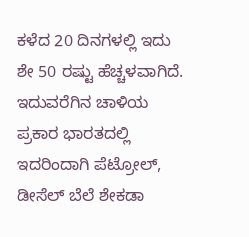ಕಳೆದ 20 ದಿನಗಳಲ್ಲಿ ಇದು ಶೇ 50 ರಷ್ಟು ಹೆಚ್ಚಳವಾಗಿದೆ. ಇದುವರೆಗಿನ ಚಾಳಿಯ ಪ್ರಕಾರ ಭಾರತದಲ್ಲಿ ಇದರಿಂದಾಗಿ ಪೆಟ್ರೋಲ್, ಡೀಸೆಲ್ ಬೆಲೆ ಶೇಕಡಾ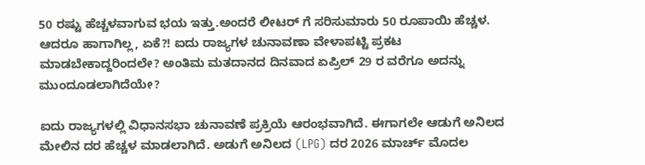50 ರಷ್ಟು ಹೆಚ್ಚಳವಾಗುವ ಭಯ ಇತ್ತು.ಅಂದರೆ ಲೀಟರ್ ಗೆ ಸರಿಸುಮಾರು 50 ರೂಪಾಯಿ ಹೆಚ್ಚಳ. ಆದರೂ ಹಾಗಾಗಿಲ್ಲ, ಏಕೆ?! ಐದು ರಾಜ್ಯಗಳ ಚುನಾವಣಾ ವೇಳಾಪಟ್ಟಿ ಪ್ರಕಟ ಮಾಡಬೇಕಾದ್ದರಿಂದಲೇ? ಅಂತಿಮ ಮತದಾನದ ದಿನವಾದ ಏಪ್ರಿಲ್ 29 ರ ವರೆಗೂ ಅದನ್ನು ಮುಂದೂಡಲಾಗಿದೆಯೇ?

ಐದು ರಾಜ್ಯಗಳಲ್ಲಿ ವಿಧಾನಸಭಾ ಚುನಾವಣೆ ಪ್ರಕ್ರಿಯೆ ಆರಂಭವಾಗಿದೆ. ಈಗಾಗಲೇ ಆಡುಗೆ ಅನಿಲದ ಮೇಲಿನ ದರ ಹೆಚ್ಚಳ ಮಾಡಲಾಗಿದೆ. ಅಡುಗೆ ಅನಿಲದ (LPG) ದರ 2026 ಮಾರ್ಚ್ ಮೊದಲ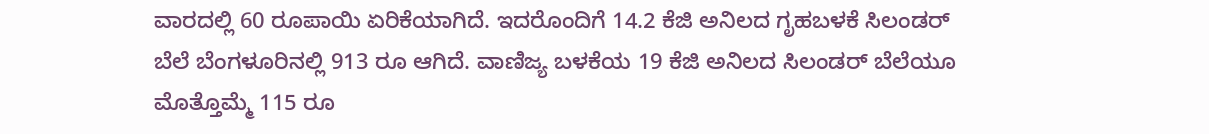ವಾರದಲ್ಲಿ 60 ರೂಪಾಯಿ ಏರಿಕೆಯಾಗಿದೆ. ಇದರೊಂದಿಗೆ 14.2 ಕೆಜಿ ಅನಿಲದ ಗೃಹಬಳಕೆ ಸಿಲಂಡರ್ ಬೆಲೆ ಬೆಂಗಳೂರಿನಲ್ಲಿ 913 ರೂ ಆಗಿದೆ. ವಾಣಿಜ್ಯ ಬಳಕೆಯ 19 ಕೆಜಿ ಅನಿಲದ ಸಿಲಂಡರ್ ಬೆಲೆಯೂ ಮೊತ್ತೊಮ್ಮೆ 115 ರೂ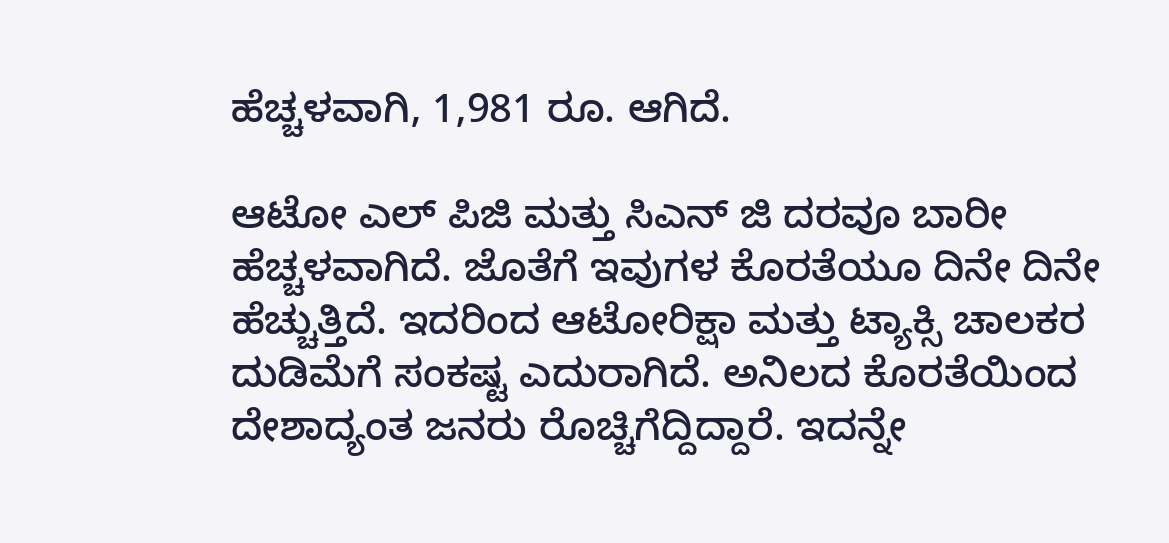ಹೆಚ್ಚಳವಾಗಿ, 1,981 ರೂ. ಆಗಿದೆ.

ಆಟೋ ಎಲ್‌ ಪಿಜಿ ಮತ್ತು ಸಿಎನ್‌ ಜಿ ದರವೂ ಬಾರೀ ಹೆಚ್ಚಳವಾಗಿದೆ. ಜೊತೆಗೆ ಇವುಗಳ ಕೊರತೆಯೂ ದಿನೇ ದಿನೇ ಹೆಚ್ಚುತ್ತಿದೆ. ಇದರಿಂದ ಆಟೋರಿಕ್ಷಾ ಮತ್ತು ಟ್ಯಾಕ್ಸಿ ಚಾಲಕರ ದುಡಿಮೆಗೆ ಸಂಕಷ್ಟ ಎದುರಾಗಿದೆ. ಅನಿಲದ ಕೊರತೆಯಿಂದ ದೇಶಾದ್ಯಂತ ಜನರು ರೊಚ್ಚಿಗೆದ್ದಿದ್ದಾರೆ. ಇದನ್ನೇ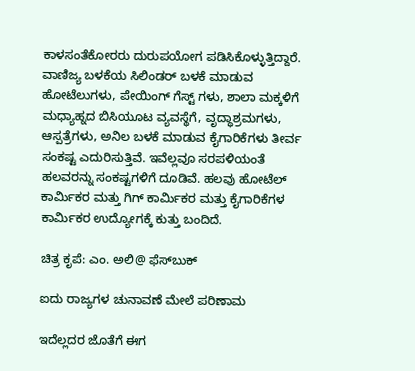ಕಾಳಸಂತೆಕೋರರು ದುರುಪಯೋಗ ಪಡಿಸಿಕೊಳ್ಳುತ್ತಿದ್ದಾರೆ. ವಾಣಿಜ್ಯ ಬಳಕೆಯ ಸಿಲಿಂಡರ್‌ ಬಳಕೆ ಮಾಡುವ ಹೋಟೆಲುಗಳು, ಪೇಯಿಂಗ್‌ ಗೆಸ್ಟ್‌ ಗಳು, ಶಾಲಾ ಮಕ್ಕಳಿಗೆ ಮಧ್ಯಾಹ್ನದ ಬಿಸಿಯೂಟ ವ್ಯವಸ್ಥೆಗೆ, ವೃದ್ಧಾಶ್ರಮಗಳು, ಆಸ್ಪತ್ರೆಗಳು, ಅನಿಲ ಬಳಕೆ ಮಾಡುವ ಕೈಗಾರಿಕೆಗಳು ತೀರ್ವ ಸಂಕಷ್ಟ ಎದುರಿಸುತ್ತಿವೆ. ಇವೆಲ್ಲವೂ ಸರಪಳಿಯಂತೆ ಹಲವರನ್ನು ಸಂಕಷ್ಟಗಳಿಗೆ ದೂಡಿವೆ. ಹಲವು ಹೋಟೆಲ್‌ ಕಾರ್ಮಿಕರ ಮತ್ತು ಗಿಗ್‌ ಕಾರ್ಮಿಕರ ಮತ್ತು ಕೈಗಾರಿಕೆಗಳ ಕಾರ್ಮಿಕರ ಉದ್ಯೋಗಕ್ಕೆ ಕುತ್ತು ಬಂದಿದೆ.

ಚಿತ್ರ ಕೃಪೆ: ಎಂ. ಅಲಿ@ ಫೆಸ್‍ಬುಕ್

ಐದು ರಾಜ್ಯಗಳ ಚುನಾವಣೆ ಮೇಲೆ ಪರಿಣಾಮ

ಇದೆಲ್ಲದರ ಜೊತೆಗೆ ಈಗ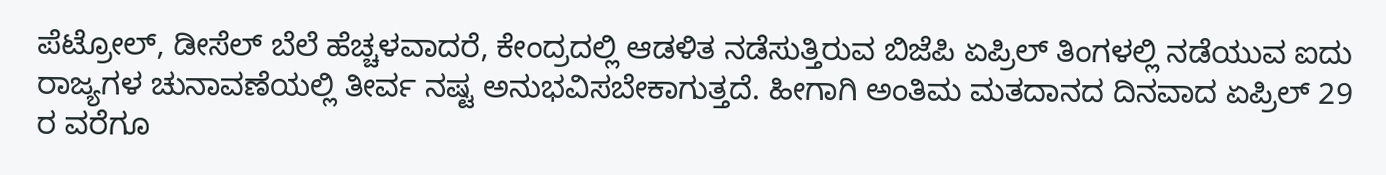ಪೆಟ್ರೋಲ್, ಡೀಸೆಲ್ ಬೆಲೆ ಹೆಚ್ಚಳವಾದರೆ, ಕೇಂದ್ರದಲ್ಲಿ ಆಡಳಿತ ನಡೆಸುತ್ತಿರುವ ಬಿಜೆಪಿ ಏಪ್ರಿಲ್‌ ತಿಂಗಳಲ್ಲಿ ನಡೆಯುವ ಐದು ರಾಜ್ಯಗಳ ಚುನಾವಣೆಯಲ್ಲಿ ತೀರ್ವ ನಷ್ಟ ಅನುಭವಿಸಬೇಕಾಗುತ್ತದೆ. ಹೀಗಾಗಿ ಅಂತಿಮ ಮತದಾನದ ದಿನವಾದ ಏಪ್ರಿಲ್ 29 ರ ವರೆಗೂ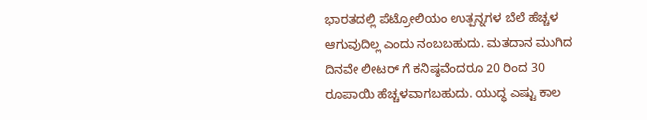ಭಾರತದಲ್ಲಿ ಪೆಟ್ರೋಲಿಯಂ ಉತ್ಪನ್ನಗಳ ಬೆಲೆ ಹೆಚ್ಚಳ ಆಗುವುದಿಲ್ಲ ಎಂದು ನಂಬಬಹುದು. ಮತದಾನ ಮುಗಿದ ದಿನವೇ ಲೀಟರ್ ಗೆ ಕನಿಷ್ಠವೆಂದರೂ 20 ರಿಂದ 30 ರೂಪಾಯಿ ಹೆಚ್ಚಳವಾಗಬಹುದು. ಯುದ್ಧ ಎಷ್ಟು ಕಾಲ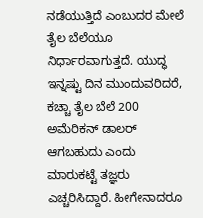ನಡೆಯುತ್ತಿದೆ ಎಂಬುದರ ಮೇಲೆ ತೈಲ ಬೆಲೆಯೂ ನಿರ್ಧಾರವಾಗುತ್ತದೆ. ಯುದ್ಧ ಇನ್ನಷ್ಟು ದಿನ ಮುಂದುವರಿದರೆ, ಕಚ್ಚಾ ತೈಲ ಬೆಲೆ 200 ಅಮೆರಿಕನ್‌ ಡಾಲರ್ ಆಗಬಹುದು ಎಂದು ಮಾರುಕಟ್ಟೆ ತಜ್ಞರು ಎಚ್ಚರಿಸಿದ್ದಾರೆ. ಹೀಗೇನಾದರೂ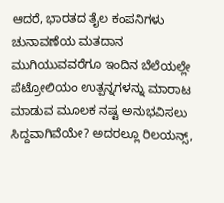ಆದರೆ, ಭಾರತದ ತೈಲ ಕಂಪನಿಗಳು ಚುನಾವಣೆಯ ಮತದಾನ ಮುಗಿಯುವವರೆಗೂ ಇಂದಿನ ಬೆಲೆಯಲ್ಲೇ ಪೆಟ್ರೋಲಿಯಂ ಉತ್ಪನ್ನಗಳನ್ನು ಮಾರಾಟ ಮಾಡುವ ಮೂಲಕ ನಷ್ಟ ಅನುಭವಿಸಲು ಸಿದ್ದವಾಗಿವೆಯೇ? ಅದರಲ್ಲೂ ರಿಲಯನ್ಸ್,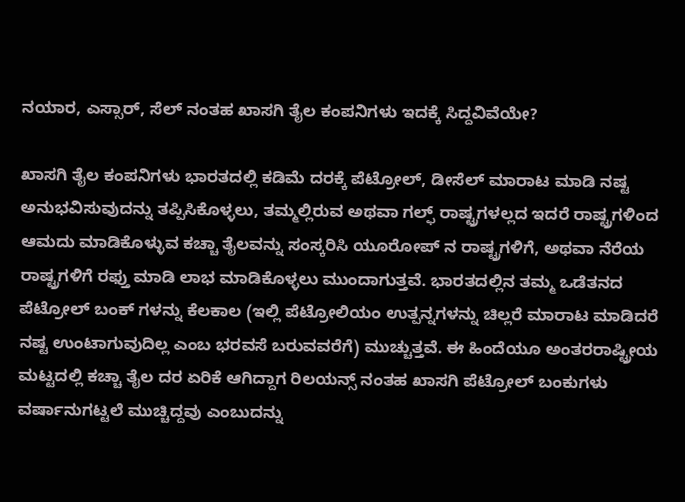ನಯಾರ, ಎಸ್ಸಾರ್, ಸೆಲ್ ನಂತಹ ಖಾಸಗಿ ತೈಲ ಕಂಪನಿಗಳು ಇದಕ್ಕೆ ಸಿದ್ದವಿವೆಯೇ?

ಖಾಸಗಿ ತೈಲ ಕಂಪನಿಗಳು ಭಾರತದಲ್ಲಿ ಕಡಿಮೆ ದರಕ್ಕೆ ಪೆಟ್ರೋಲ್, ಡೀಸೆಲ್ ಮಾರಾಟ ಮಾಡಿ ನಷ್ಟ ಅನುಭವಿಸುವುದನ್ನು ತಪ್ಪಿಸಿಕೊಳ್ಳಲು, ತಮ್ಮಲ್ಲಿರುವ ಅಥವಾ ಗಲ್ಫ್‌ ರಾಷ್ಟ್ರಗಳಲ್ಲದ ಇದರೆ ರಾಷ್ಟ್ರಗಳಿಂದ ಆಮದು ಮಾಡಿಕೊಳ್ಳುವ ಕಚ್ಚಾ ತೈಲವನ್ನು ಸಂಸ್ಕರಿಸಿ ಯೂರೋಪ್ ನ ರಾಷ್ಟ್ರಗಳಿಗೆ, ಅಥವಾ ನೆರೆಯ ರಾಷ್ಟ್ರಗಳಿಗೆ ರಫ್ತು ಮಾಡಿ ಲಾಭ ಮಾಡಿಕೊಳ್ಳಲು ಮುಂದಾಗುತ್ತವೆ. ಭಾರತದಲ್ಲಿನ ತಮ್ಮ ಒಡೆತನದ ಪೆಟ್ರೋಲ್ ಬಂಕ್ ಗಳನ್ನು ಕೆಲಕಾಲ (ಇಲ್ಲಿ ಪೆಟ್ರೋಲಿಯಂ ಉತ್ಪನ್ನಗಳನ್ನು ಚಿಲ್ಲರೆ ಮಾರಾಟ ಮಾಡಿದರೆ ನಷ್ಟ ಉಂಟಾಗುವುದಿಲ್ಲ ಎಂಬ ಭರವಸೆ ಬರುವವರೆಗೆ) ಮುಚ್ಚುತ್ತವೆ. ಈ ಹಿಂದೆಯೂ ಅಂತರರಾಷ್ಟ್ರೀಯ ಮಟ್ಟದಲ್ಲಿ ಕಚ್ಚಾ ತೈಲ ದರ ಏರಿಕೆ ಆಗಿದ್ದಾಗ ರಿಲಯನ್ಸ್ ನಂತಹ ಖಾಸಗಿ ಪೆಟ್ರೋಲ್ ಬಂಕುಗಳು ವರ್ಷಾನುಗಟ್ಟಲೆ ಮುಚ್ಚಿದ್ದವು ಎಂಬುದನ್ನು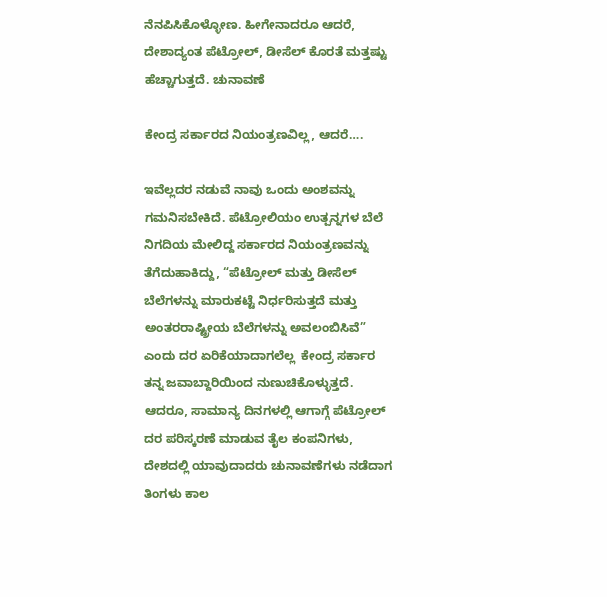ನೆನಪಿಸಿಕೊಳ್ಳೋಣ. ಹೀಗೇನಾದರೂ ಆದರೆ, ದೇಶಾದ್ಯಂತ ಪೆಟ್ರೋಲ್, ಡೀಸೆಲ್ ಕೊರತೆ ಮತ್ತಷ್ಟು ಹೆಚ್ಚಾಗುತ್ತದೆ. ಚುನಾವಣೆ

ಕೇಂದ್ರ ಸರ್ಕಾರದ ನಿಯಂತ್ರಣವಿಲ್ಲ, ಆದರೆ….

ಇವೆಲ್ಲದರ ನಡುವೆ ನಾವು ಒಂದು ಅಂಶವನ್ನು ಗಮನಿಸಬೇಕಿದೆ. ಪೆಟ್ರೋಲಿಯಂ ಉತ್ಪನ್ನಗಳ ಬೆಲೆ ನಿಗದಿಯ ಮೇಲಿದ್ದ ಸರ್ಕಾರದ ನಿಯಂತ್ರಣವನ್ನು ತೆಗೆದುಹಾಕಿದ್ದು, “ಪೆಟ್ರೋಲ್ ಮತ್ತು ಡೀಸೆಲ್ ಬೆಲೆಗಳನ್ನು ಮಾರುಕಟ್ಟೆ ನಿರ್ಧರಿಸುತ್ತದೆ ಮತ್ತು ಅಂತರರಾಷ್ಟ್ರೀಯ ಬೆಲೆಗಳನ್ನು ಅವಲಂಬಿಸಿವೆ” ಎಂದು ದರ ಏರಿಕೆಯಾದಾಗಲೆಲ್ಲ  ಕೇಂದ್ರ ಸರ್ಕಾರ ತನ್ನ ಜವಾಬ್ದಾರಿಯಿಂದ ನುಣುಚಿಕೊಳ್ಳುತ್ತದೆ. ಆದರೂ, ಸಾಮಾನ್ಯ ದಿನಗಳಲ್ಲಿ ಆಗಾಗ್ಗೆ ಪೆಟ್ರೋಲ್‌ ದರ ಪರಿಸ್ಕರಣೆ ಮಾಡುವ ತೈಲ ಕಂಪನಿಗಳು, ದೇಶದಲ್ಲಿ ಯಾವುದಾದರು ಚುನಾವಣೆಗಳು ನಡೆದಾಗ ತಿಂಗಳು ಕಾಲ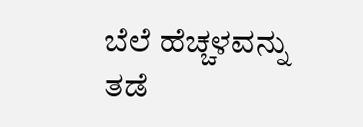ಬೆಲೆ ಹೆಚ್ಚಳವನ್ನು ತಡೆ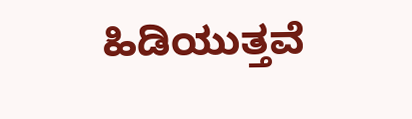ಹಿಡಿಯುತ್ತವೆ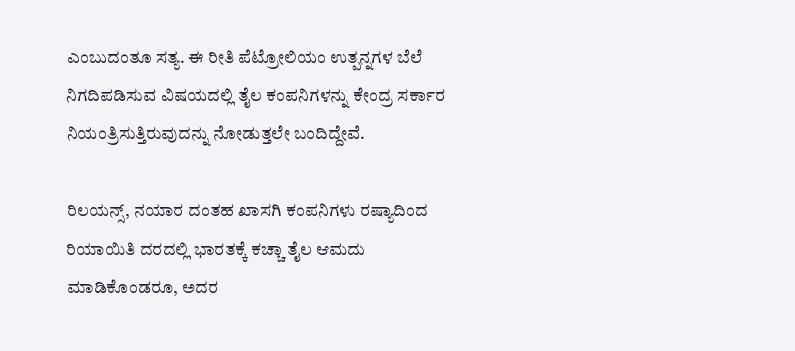ಎಂಬುದಂತೂ ಸತ್ಯ. ಈ ರೀತಿ ಪೆಟ್ರೋಲಿಯಂ ಉತ್ಪನ್ನಗಳ ಬೆಲೆ ನಿಗದಿಪಡಿಸುವ ವಿಷಯದಲ್ಲಿ ತೈಲ ಕಂಪನಿಗಳನ್ನು ಕೇಂದ್ರ ಸರ್ಕಾರ ನಿಯಂತ್ರಿಸುತ್ತಿರುವುದನ್ನು ನೋಡುತ್ತಲೇ ಬಂದಿದ್ದೇವೆ.

ರಿಲಯನ್ಸ್, ನಯಾರ ದಂತಹ ಖಾಸಗಿ ಕಂಪನಿಗಳು ರಷ್ಯಾದಿಂದ ರಿಯಾಯಿತಿ ದರದಲ್ಲಿ ಭಾರತಕ್ಕೆ ಕಚ್ಚಾ ತೈಲ ಆಮದು ಮಾಡಿಕೊಂಡರೂ, ಅದರ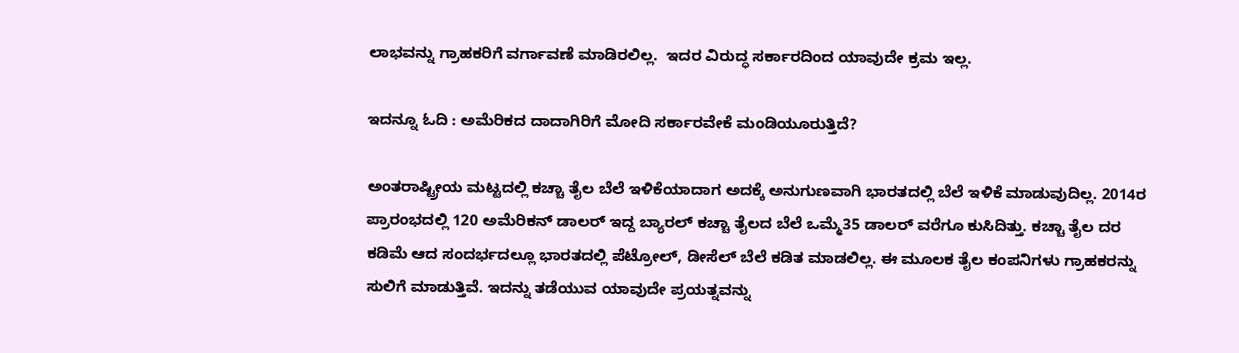ಲಾಭವನ್ನು ಗ್ರಾಹಕರಿಗೆ ವರ್ಗಾವಣೆ ಮಾಡಿರಲಿಲ್ಲ.  ಇದರ ವಿರುದ್ಧ ಸರ್ಕಾರದಿಂದ ಯಾವುದೇ ಕ್ರಮ ಇಲ್ಲ.

ಇದನ್ನೂ ಓದಿ : ಅಮೆರಿಕದ ದಾದಾಗಿರಿಗೆ ಮೋದಿ ಸರ್ಕಾರವೇಕೆ ಮಂಡಿಯೂರುತ್ತಿದೆ?

ಅಂತರಾಷ್ಟ್ರೀಯ ಮಟ್ಟದಲ್ಲಿ ಕಚ್ಚಾ ತೈಲ ಬೆಲೆ ಇಳಿಕೆಯಾದಾಗ ಅದಕ್ಕೆ ಅನುಗುಣವಾಗಿ ಭಾರತದಲ್ಲಿ ಬೆಲೆ ಇಳಿಕೆ ಮಾಡುವುದಿಲ್ಲ. 2014ರ ಪ್ರಾರಂಭದಲ್ಲಿ 120 ಅಮೆರಿಕನ್ ಡಾಲರ್ ಇದ್ದ ಬ್ಯಾರಲ್ ಕಚ್ಚಾ ತೈಲದ ಬೆಲೆ ಒಮ್ಮೆ35 ಡಾಲರ್ ವರೆಗೂ ಕುಸಿದಿತ್ತು. ಕಚ್ಚಾ ತೈಲ ದರ ಕಡಿಮೆ ಆದ ಸಂದರ್ಭದಲ್ಲೂ ಭಾರತದಲ್ಲಿ ಪೆಟ್ರೋಲ್, ಡೀಸೆಲ್ ಬೆಲೆ ಕಡಿತ ಮಾಡಲಿಲ್ಲ. ಈ ಮೂಲಕ ತೈಲ ಕಂಪನಿಗಳು ಗ್ರಾಹಕರನ್ನು ಸುಲಿಗೆ ಮಾಡುತ್ತಿವೆ. ಇದನ್ನು ತಡೆಯುವ ಯಾವುದೇ ಪ್ರಯತ್ನವನ್ನು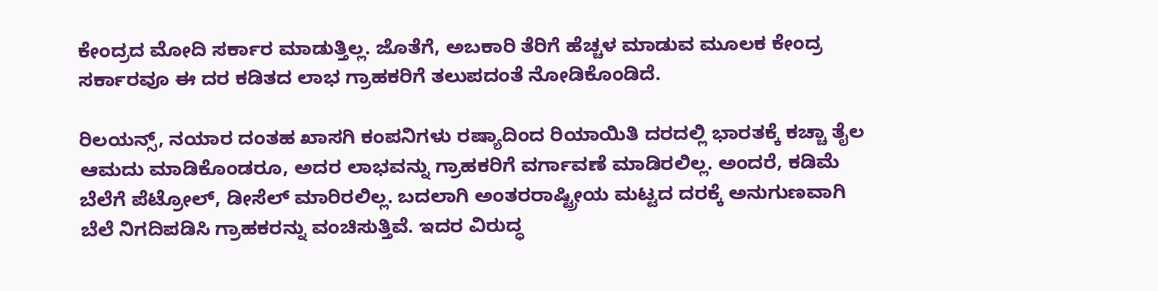ಕೇಂದ್ರದ ಮೋದಿ ಸರ್ಕಾರ ಮಾಡುತ್ತಿಲ್ಲ. ಜೊತೆಗೆ, ಅಬಕಾರಿ ತೆರಿಗೆ ಹೆಚ್ಚಳ ಮಾಡುವ ಮೂಲಕ ಕೇಂದ್ರ ಸರ್ಕಾರವೂ ಈ ದರ ಕಡಿತದ ಲಾಭ ಗ್ರಾಹಕರಿಗೆ ತಲುಪದಂತೆ ನೋಡಿಕೊಂಡಿದೆ.

ರಿಲಯನ್ಸ್, ನಯಾರ ದಂತಹ ಖಾಸಗಿ ಕಂಪನಿಗಳು ರಷ್ಯಾದಿಂದ ರಿಯಾಯಿತಿ ದರದಲ್ಲಿ ಭಾರತಕ್ಕೆ ಕಚ್ಚಾ ತೈಲ ಆಮದು ಮಾಡಿಕೊಂಡರೂ, ಅದರ ಲಾಭವನ್ನು ಗ್ರಾಹಕರಿಗೆ ವರ್ಗಾವಣೆ ಮಾಡಿರಲಿಲ್ಲ. ಅಂದರೆ, ಕಡಿಮೆ ಬೆಲೆಗೆ ಪೆಟ್ರೋಲ್‌, ಡೀಸೆಲ್‌ ಮಾರಿರಲಿಲ್ಲ. ಬದಲಾಗಿ ಅಂತರರಾಷ್ಟ್ರೀಯ ಮಟ್ಟದ ದರಕ್ಕೆ ಅನುಗುಣವಾಗಿ ಬೆಲೆ ನಿಗದಿಪಡಿಸಿ ಗ್ರಾಹಕರನ್ನು ವಂಚಿಸುತ್ತಿವೆ. ಇದರ ವಿರುದ್ಧ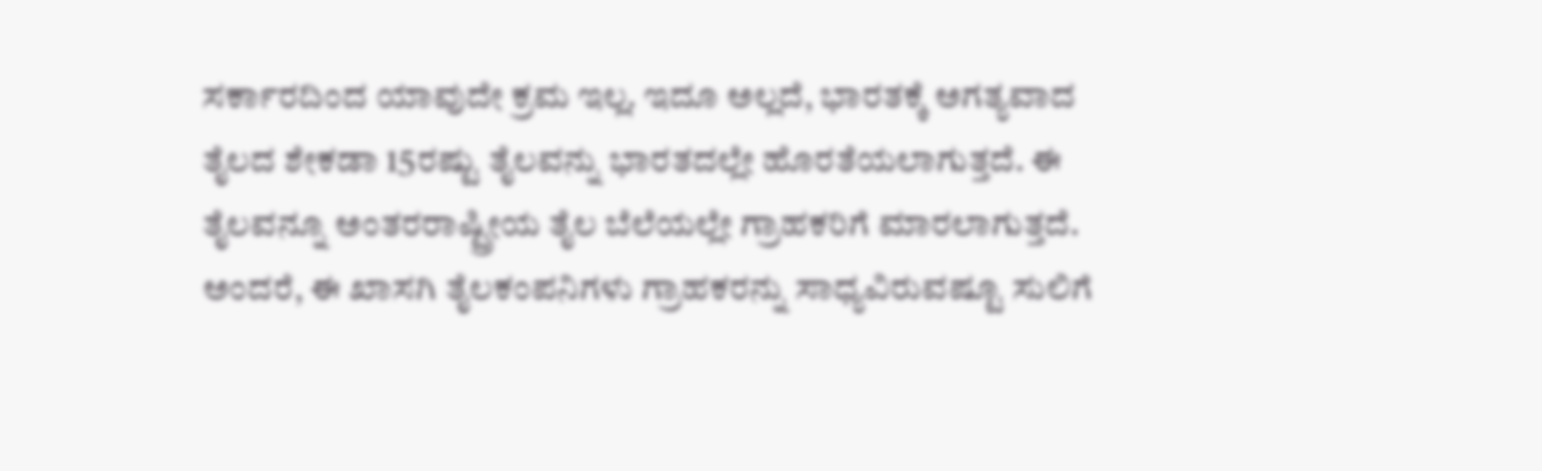ಸರ್ಕಾರದಿಂದ ಯಾವುದೇ ಕ್ರಮ ಇಲ್ಲ. ಇದೂ ಅಲ್ಲದೆ, ಭಾರತಕ್ಕೆ ಅಗತ್ಯವಾದ ತೈಲದ ಶೇಕಡಾ 15ರಷ್ಟು ತೈಲವನ್ನು ಭಾರತದಲ್ಲೇ ಹೊರತೆಯಲಾಗುತ್ತದೆ. ಈ ತೈಲವನ್ನೂ ಅಂತರರಾಷ್ಟ್ರೀಯ ತೈಲ ಬೆಲೆಯಲ್ಲೇ ಗ್ರಾಹಕರಿಗೆ ಮಾರಲಾಗುತ್ತದೆ. ಅಂದರೆ, ಈ ಖಾಸಗಿ ತೈಲಕಂಪನಿಗಳು ಗ್ರಾಹಕರನ್ನು ಸಾಧ್ಯವಿರುವಷ್ಟೂ ಸುಲಿಗೆ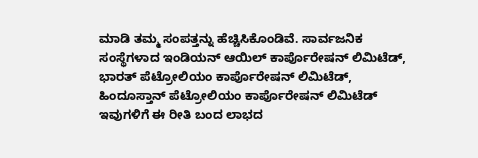ಮಾಡಿ ತಮ್ಮ ಸಂಪತ್ತನ್ನು ಹೆಚ್ಚಿಸಿಕೊಂಡಿವೆ. ಸಾರ್ವಜನಿಕ ಸಂಸ್ಥೆಗಳಾದ ಇಂಡಿಯನ್ ಆಯಿಲ್ ಕಾರ್ಪೊರೇಷನ್ ಲಿಮಿಟೆಡ್, ಭಾರತ್ ಪೆಟ್ರೋಲಿಯಂ ಕಾರ್ಪೊರೇಷನ್ ಲಿಮಿಟೆಡ್, ಹಿಂದೂಸ್ತಾನ್ ಪೆಟ್ರೋಲಿಯಂ ಕಾರ್ಪೊರೇಷನ್ ಲಿಮಿಟೆಡ್ ಇವುಗಳಿಗೆ ಈ ರೀತಿ ಬಂದ ಲಾಭದ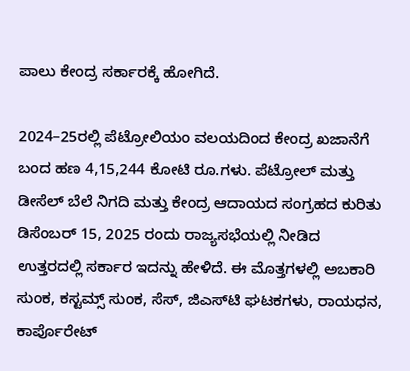ಪಾಲು ಕೇಂದ್ರ ಸರ್ಕಾರಕ್ಕೆ ಹೋಗಿದೆ.

2024–25ರಲ್ಲಿ ಪೆಟ್ರೋಲಿಯಂ ವಲಯದಿಂದ ಕೇಂದ್ರ ಖಜಾನೆಗೆ ಬಂದ ಹಣ 4,15,244 ಕೋಟಿ ರೂ.ಗಳು. ಪೆಟ್ರೋಲ್ ಮತ್ತು ಡೀಸೆಲ್ ಬೆಲೆ ನಿಗದಿ ಮತ್ತು ಕೇಂದ್ರ ಆದಾಯದ ಸಂಗ್ರಹದ ಕುರಿತು ಡಿಸೆಂಬರ್ 15, 2025 ರಂದು ರಾಜ್ಯಸಭೆಯಲ್ಲಿ ನೀಡಿದ ಉತ್ತರದಲ್ಲಿ ಸರ್ಕಾರ ಇದನ್ನು ಹೇಳಿದೆ. ಈ ಮೊತ್ತಗಳಲ್ಲಿ ಅಬಕಾರಿ ಸುಂಕ, ಕಸ್ಟಮ್ಸ್ ಸುಂಕ, ಸೆಸ್, ಜಿಎಸ್‌ಟಿ ಘಟಕಗಳು, ರಾಯಧನ, ಕಾರ್ಪೊರೇಟ್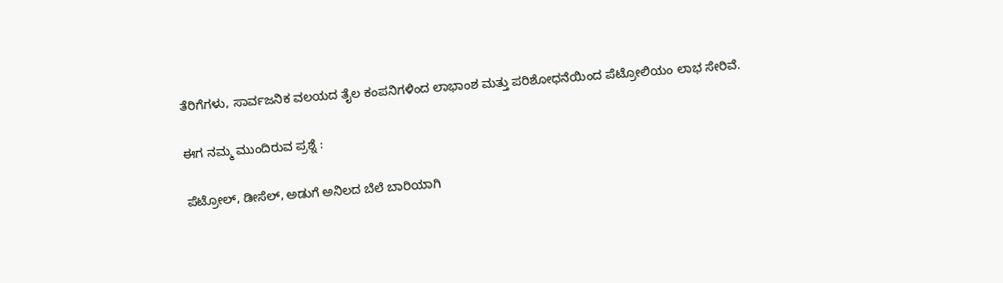ತೆರಿಗೆಗಳು, ಸಾರ್ವಜನಿಕ ವಲಯದ ತೈಲ ಕಂಪನಿಗಳಿಂದ ಲಾಭಾಂಶ ಮತ್ತು ಪರಿಶೋಧನೆಯಿಂದ ಪೆಟ್ರೋಲಿಯಂ ಲಾಭ ಸೇರಿವೆ.

ಈಗ ನಮ್ಮ ಮುಂದಿರುವ ಪ್ರಶ್ನೆ :

ಪೆಟ್ರೋಲ್, ಡೀಸೆಲ್, ಅಡುಗೆ ಅನಿಲದ ಬೆಲೆ ಬಾರಿಯಾಗಿ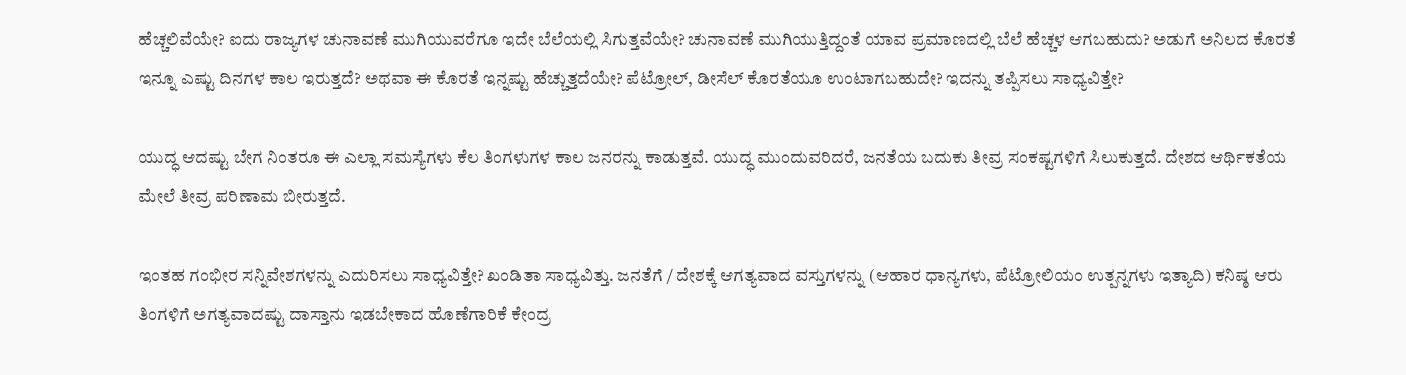ಹೆಚ್ಚಲಿವೆಯೇ? ಐದು ರಾಜ್ಯಗಳ ಚುನಾವಣೆ ಮುಗಿಯುವರೆಗೂ ಇದೇ ಬೆಲೆಯಲ್ಲಿ ಸಿಗುತ್ತವೆಯೇ? ಚುನಾವಣೆ ಮುಗಿಯುತ್ತಿದ್ದಂತೆ ಯಾವ ಪ್ರಮಾಣದಲ್ಲಿ ಬೆಲೆ ಹೆಚ್ಚಳ ಆಗಬಹುದು? ಅಡುಗೆ ಅನಿಲದ ಕೊರತೆ ಇನ್ನೂ ಎಷ್ಟು ದಿನಗಳ ಕಾಲ ಇರುತ್ತದೆ? ಅಥವಾ ಈ ಕೊರತೆ ಇನ್ನಷ್ಟು ಹೆಚ್ಚುತ್ತದೆಯೇ? ಪೆಟ್ರೋಲ್, ಡೀಸೆಲ್ ಕೊರತೆಯೂ ಉಂಟಾಗಬಹುದೇ? ಇದನ್ನು ತಪ್ಪಿಸಲು ಸಾಧ್ಯವಿತ್ತೇ?

ಯುದ್ಧ ಆದಷ್ಟು ಬೇಗ ನಿಂತರೂ ಈ ಎಲ್ಲಾ ಸಮಸ್ಯೆಗಳು ಕೆಲ ತಿಂಗಳುಗಳ ಕಾಲ ಜನರನ್ನು ಕಾಡುತ್ತವೆ. ಯುದ್ಧ ಮುಂದುವರಿದರೆ, ಜನತೆಯ ಬದುಕು ತೀವ್ರ ಸಂಕಷ್ಟಗಳಿಗೆ ಸಿಲುಕುತ್ತದೆ. ದೇಶದ ಆರ್ಥಿಕತೆಯ ಮೇಲೆ ತೀವ್ರ ಪರಿಣಾಮ ಬೀರುತ್ತದೆ.

ಇಂತಹ ಗಂಭೀರ ಸನ್ನಿವೇಶಗಳನ್ನು ಎದುರಿಸಲು ಸಾಧ್ಯವಿತ್ತೇ? ಖಂಡಿತಾ ಸಾಧ್ಯವಿತ್ತು. ಜನತೆಗೆ / ದೇಶಕ್ಕೆ ಆಗತ್ಯವಾದ ವಸ್ತುಗಳನ್ನು (ಆಹಾರ ಧಾನ್ಯಗಳು, ಪೆಟ್ರೋಲಿಯಂ ಉತ್ಪನ್ನಗಳು ಇತ್ಯಾದಿ) ಕನಿಷ್ಠ ಆರು ತಿಂಗಳಿಗೆ ಅಗತ್ಯವಾದಷ್ಟು ದಾಸ್ತಾನು ಇಡಬೇಕಾದ ಹೊಣೆಗಾರಿಕೆ ಕೇಂದ್ರ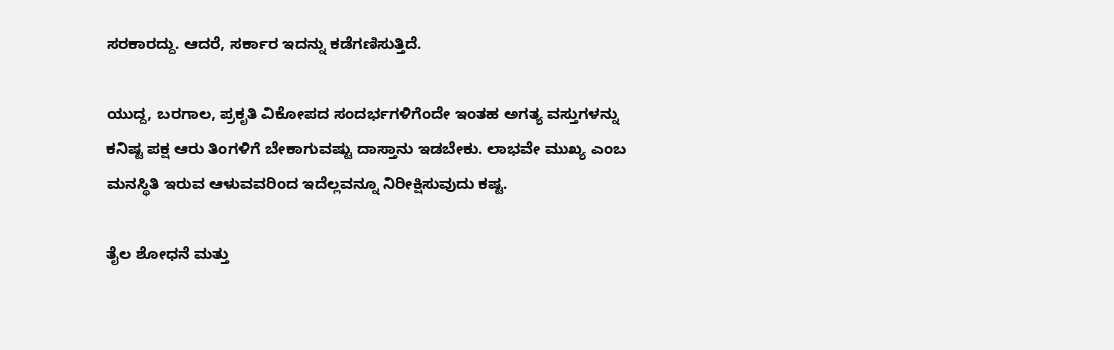ಸರಕಾರದ್ದು. ಆದರೆ, ಸರ್ಕಾರ ಇದನ್ನು ಕಡೆಗಣಿಸುತ್ತಿದೆ.

ಯುದ್ದ, ಬರಗಾಲ, ಪ್ರಕೃತಿ ವಿಕೋಪದ ಸಂದರ್ಭಗಳಿಗೆಂದೇ ಇಂತಹ ಅಗತ್ಯ ವಸ್ತುಗಳನ್ನು ಕನಿಷ್ಟ ಪಕ್ಷ ಆರು ತಿಂಗಳಿಗೆ ಬೇಕಾಗುವಷ್ಟು ದಾಸ್ತಾನು ಇಡಬೇಕು. ಲಾಭವೇ ಮುಖ್ಯ ಎಂಬ ಮನಸ್ಥಿತಿ ಇರುವ ಆಳುವವರಿಂದ ಇದೆಲ್ಲವನ್ನೂ ನಿರೀಕ್ಷಿಸುವುದು ಕಷ್ಟ.

ತೈಲ ಶೋಧನೆ ಮತ್ತು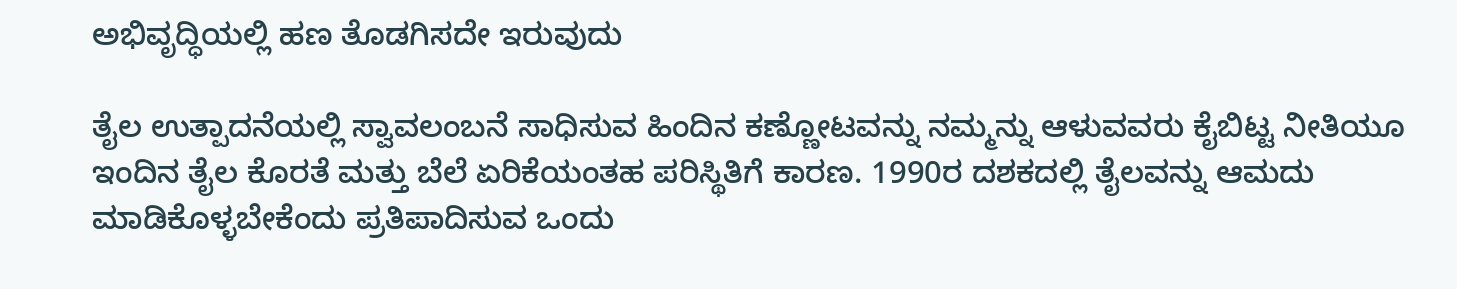ಅಭಿವೃದ್ಧಿಯಲ್ಲಿ ಹಣ ತೊಡಗಿಸದೇ ಇರುವುದು

ತೈಲ ಉತ್ಪಾದನೆಯಲ್ಲಿ ಸ್ವಾವಲಂಬನೆ ಸಾಧಿಸುವ ಹಿಂದಿನ ಕಣ್ಣೋಟವನ್ನು ನಮ್ಮನ್ನು ಆಳುವವರು ಕೈಬಿಟ್ಟ ನೀತಿಯೂ ಇಂದಿನ ತೈಲ ಕೊರತೆ ಮತ್ತು ಬೆಲೆ ಏರಿಕೆಯಂತಹ ಪರಿಸ್ಥಿತಿಗೆ ಕಾರಣ. 1990ರ ದಶಕದಲ್ಲಿ ತೈಲವನ್ನು ಆಮದು ಮಾಡಿಕೊಳ್ಳಬೇಕೆಂದು ಪ್ರತಿಪಾದಿಸುವ ಒಂದು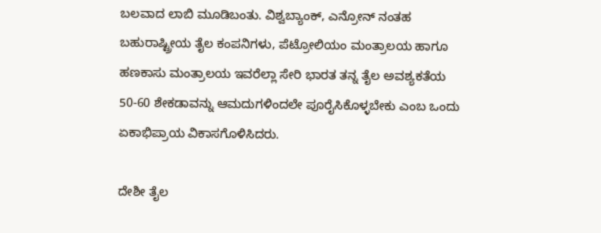ಬಲವಾದ ಲಾಬಿ ಮೂಡಿಬಂತು. ವಿಶ್ವಬ್ಯಾಂಕ್, ಎನ್ರೋನ್ ನಂತಹ ಬಹುರಾಷ್ಟ್ರೀಯ ತೈಲ ಕಂಪನಿಗಳು, ಪೆಟ್ರೋಲಿಯಂ ಮಂತ್ರಾಲಯ ಹಾಗೂ ಹಣಕಾಸು ಮಂತ್ರಾಲಯ ಇವರೆಲ್ಲಾ ಸೇರಿ ಭಾರತ ತನ್ನ ತೈಲ ಅವಶ್ಯಕತೆಯ 50-60 ಶೇಕಡಾವನ್ನು ಆಮದುಗಳಿಂದಲೇ ಪೂರೈಸಿಕೊಳ್ಳಬೇಕು ಎಂಬ ಒಂದು ಏಕಾಭಿಪ್ರಾಯ ವಿಕಾಸಗೊಳಿಸಿದರು.

ದೇಶೀ ತೈಲ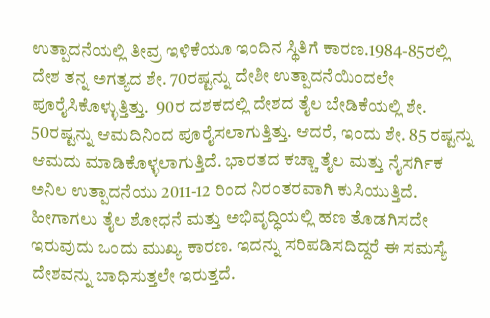ಉತ್ಪಾದನೆಯಲ್ಲಿ ತೀವ್ರ ಇಳಿಕೆಯೂ ಇಂದಿನ ಸ್ಥಿತಿಗೆ ಕಾರಣ.1984-85ರಲ್ಲಿ ದೇಶ ತನ್ನ ಅಗತ್ಯದ ಶೇ. 70ರಷ್ಟನ್ನು ದೇಶೀ ಉತ್ಪಾದನೆಯಿಂದಲೇ ಪೂರೈಸಿಕೊಳ್ಳುತ್ತಿತ್ತು.  90ರ ದಶಕದಲ್ಲಿ ದೇಶದ ತೈಲ ಬೇಡಿಕೆಯಲ್ಲಿ ಶೇ. 50ರಷ್ಟನ್ನು ಆಮದಿನಿಂದ ಪೂರೈಸಲಾಗುತ್ತಿತ್ತು. ಆದರೆ, ಇಂದು ಶೇ. 85 ರಷ್ಟನ್ನು ಆಮದು ಮಾಡಿಕೊಳ್ಳಲಾಗುತ್ತಿದೆ. ಭಾರತದ ಕಚ್ಚಾ ತೈಲ ಮತ್ತು ನೈಸರ್ಗಿಕ ಅನಿಲ ಉತ್ಪಾದನೆಯು 2011-12 ರಿಂದ ನಿರಂತರವಾಗಿ ಕುಸಿಯುತ್ತಿದೆ. ಹೀಗಾಗಲು ತೈಲ ಶೋಧನೆ ಮತ್ತು ಅಭಿವೃದ್ಧಿಯಲ್ಲಿ ಹಣ ತೊಡಗಿಸದೇ ಇರುವುದು ಒಂದು ಮುಖ್ಯ ಕಾರಣ. ಇದನ್ನು ಸರಿಪಡಿಸದಿದ್ದರೆ ಈ ಸಮಸ್ಯೆ ದೇಶವನ್ನು ಬಾಧಿಸುತ್ತಲೇ ಇರುತ್ತದೆ.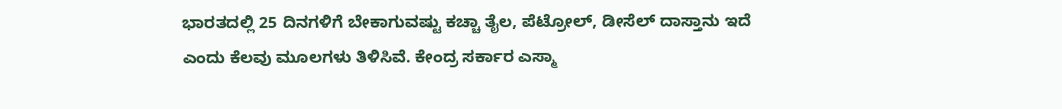ಭಾರತದಲ್ಲಿ 25 ದಿನಗಳಿಗೆ ಬೇಕಾಗುವಷ್ಟು ಕಚ್ಚಾ ತೈಲ, ಪೆಟ್ರೋಲ್, ಡೀಸೆಲ್ ದಾಸ್ತಾನು ಇದೆ ಎಂದು ಕೆಲವು ಮೂಲಗಳು ತಿಳಿಸಿವೆ. ಕೇಂದ್ರ ಸರ್ಕಾರ ಎಸ್ಮಾ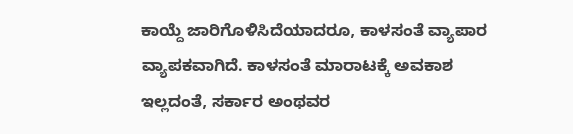ಕಾಯ್ದೆ ಜಾರಿಗೊಳಿಸಿದೆಯಾದರೂ, ಕಾಳಸಂತೆ ವ್ಯಾಪಾರ ವ್ಯಾಪಕವಾಗಿದೆ. ಕಾಳಸಂತೆ ಮಾರಾಟಕ್ಕೆ ಅವಕಾಶ ಇಲ್ಲದಂತೆ, ಸರ್ಕಾರ ಅಂಥವರ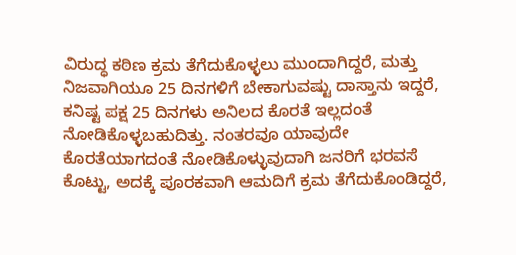ವಿರುದ್ಧ ಕಠಿಣ ಕ್ರಮ ತೆಗೆದುಕೊಳ್ಳಲು ಮುಂದಾಗಿದ್ದರೆ, ಮತ್ತು ನಿಜವಾಗಿಯೂ 25 ದಿನಗಳಿಗೆ ಬೇಕಾಗುವಷ್ಟು ದಾಸ್ತಾನು ಇದ್ದರೆ, ಕನಿಷ್ಟ ಪಕ್ಷ 25 ದಿನಗಳು ಅನಿಲದ ಕೊರತೆ ಇಲ್ಲದಂತೆ ನೋಡಿಕೊಳ್ಳಬಹುದಿತ್ತು. ನಂತರವೂ ಯಾವುದೇ ಕೊರತೆಯಾಗದಂತೆ ನೋಡಿಕೊಳ್ಳುವುದಾಗಿ ಜನರಿಗೆ ಭರವಸೆ ಕೊಟ್ಟು, ಅದಕ್ಕೆ ಪೂರಕವಾಗಿ ಆಮದಿಗೆ ಕ್ರಮ ತೆಗೆದುಕೊಂಡಿದ್ದರೆ,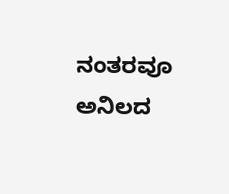ನಂತರವೂ ಅನಿಲದ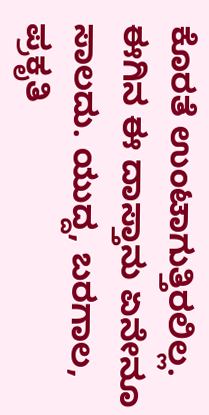ಕೊರತೆ ಉಂಟಾಗುತ್ತಿರಲಿಲ್ಲ. ಈಗಿನ ಈ ದಾಸ್ತಾನು ಏನೇನೂ ಸಾಲದು. ಯುದ್ದ, ಬರಗಾಲ, ಪ್ರಕೃತಿ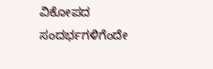ವಿಕೋಪದ ಸಂದರ್ಭಗಳಿಗೆಂದೇ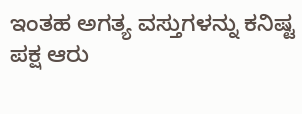ಇಂತಹ ಅಗತ್ಯ ವಸ್ತುಗಳನ್ನು ಕನಿಷ್ಟ ಪಕ್ಷ ಆರು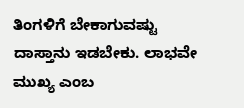ತಿಂಗಳಿಗೆ ಬೇಕಾಗುವಷ್ಟು ದಾಸ್ತಾನು ಇಡಬೇಕು. ಲಾಭವೇ ಮುಖ್ಯ ಎಂಬ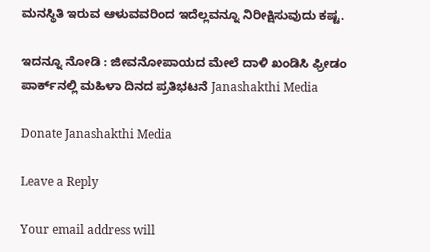ಮನಸ್ಥಿತಿ ಇರುವ ಆಳುವವರಿಂದ ಇದೆಲ್ಲವನ್ನೂ ನಿರೀಕ್ಷಿಸುವುದು ಕಷ್ಟ.

ಇದನ್ನೂ ನೋಡಿ : ಜೀವನೋಪಾಯದ ಮೇಲೆ ದಾಳಿ ಖಂಡಿಸಿ ಫ್ರೀಡಂ ಪಾರ್ಕ್‌ನಲ್ಲಿ ಮಹಿಳಾ ದಿನದ ಪ್ರತಿಭಟನೆ Janashakthi Media

Donate Janashakthi Media

Leave a Reply

Your email address will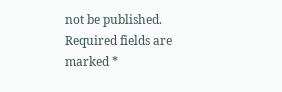not be published. Required fields are marked *